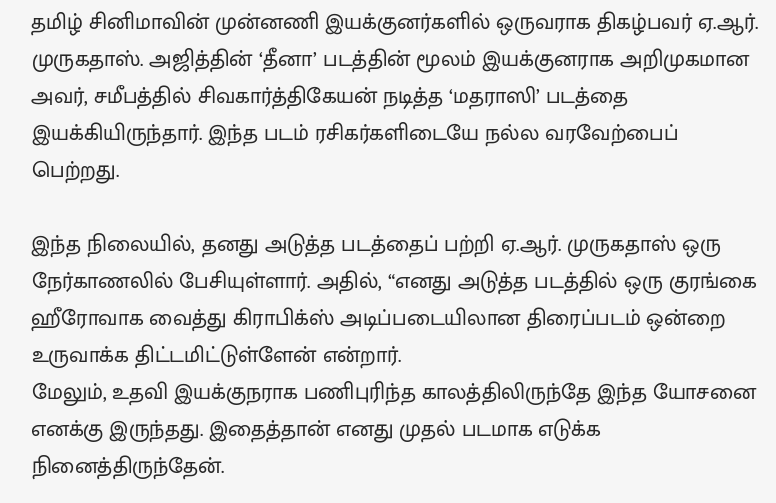தமிழ் சினிமாவின் முன்னணி இயக்குனர்களில் ஒருவராக திகழ்பவர் ஏ.ஆர். முருகதாஸ். அஜித்தின் ‘தீனா’ படத்தின் மூலம் இயக்குனராக அறிமுகமான அவர், சமீபத்தில் சிவகார்த்திகேயன் நடித்த ‘மதராஸி’ படத்தை இயக்கியிருந்தார். இந்த படம் ரசிகர்களிடையே நல்ல வரவேற்பைப் பெற்றது.

இந்த நிலையில், தனது அடுத்த படத்தைப் பற்றி ஏ.ஆர். முருகதாஸ் ஒரு நேர்காணலில் பேசியுள்ளார். அதில், “எனது அடுத்த படத்தில் ஒரு குரங்கை ஹீரோவாக வைத்து கிராபிக்ஸ் அடிப்படையிலான திரைப்படம் ஒன்றை உருவாக்க திட்டமிட்டுள்ளேன் என்றார்.
மேலும், உதவி இயக்குநராக பணிபுரிந்த காலத்திலிருந்தே இந்த யோசனை எனக்கு இருந்தது. இதைத்தான் எனது முதல் படமாக எடுக்க நினைத்திருந்தேன்.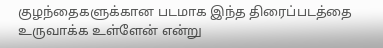குழந்தைகளுக்கான படமாக இந்த திரைப்படத்தை உருவாக்க உள்ளேன் என்று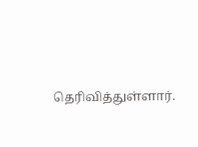தெரிவித்துள்ளார்.